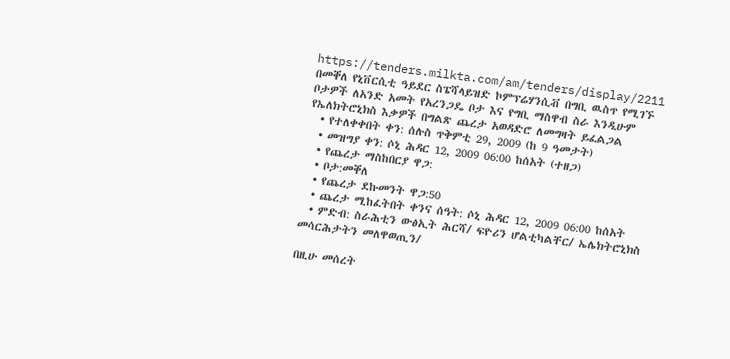https://tenders.milkta.com/am/tenders/display/2211
በመቐለ የኒቨርሲቲ ዓይደር ስፔሻላይዝድ ኮምፕሬሃንሲቭ በግቢ ዉስጥ የሚገኙ ቦታዎች ለአንድ አመት የአረንጋዴ ቦታ እና የግቢ ማስዋብ ስራ እንዲሁም የኤለክትሮኒክስ እቃዎች በግልጽ ጨረታ አወዳድሮ ለመግዛት ይፈልጋል
  • የተለቀቀበት ቀን: ሰሉስ ጥቅምቲ 29, 2009 (ከ 9 ዓመታት)
  • መዝግያ ቀን: ሶኒ ሕዳር 12, 2009 06:00 ከሰአት (ተዘጋ)
  • የጨረታ ማስከበርያ ዋጋ:
  • ቦታ:መቐለ
  • የጨረታ ደኩመንት ዋጋ:50
  • ጨረታ ሚከፈትበት ቀንና ሰዓት: ሶኒ ሕዳር 12, 2009 06:00 ከሰአት
  • ምድብ: ስራሕቲን ውፅኢት ሕርሻ/ ፍዮሪን ሆልቲካልቸር/ ኤሌክትሮኒክስ መሳርሕታትን መለዋወጢን/

በዚሁ መሰረት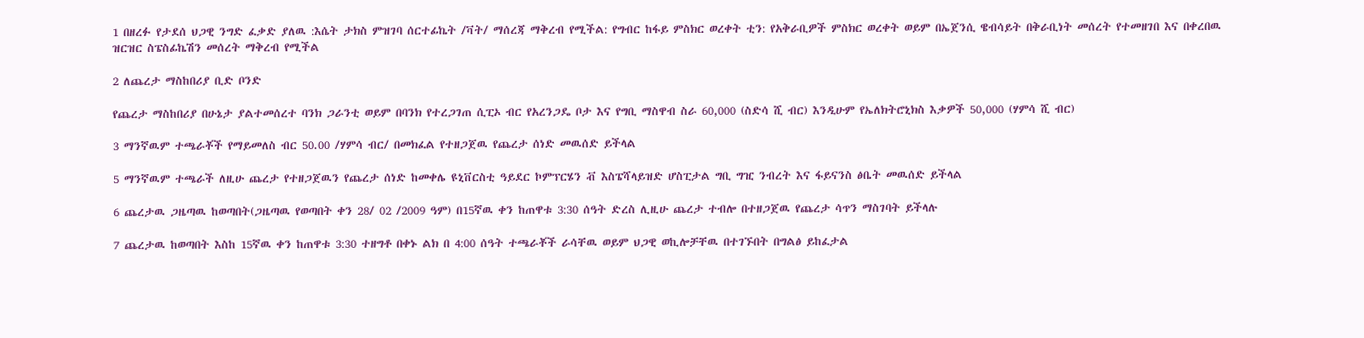1 በዘረፉ የታደሰ ህጋዊ ንግድ ፈቃድ ያለዉ :እሴት ታክስ ምዝገባ ሰርተፊኬት /ቫት/ ማሰረጃ ማቅረብ የሚችል: የግብር ከፋይ ምስክር ወረቀት ቲን: የአቅራቢዎች ምስክር ወረቀት ወይም በኤጀንሲ ዌብሳይት በቅራቢነት መሰረት የተመዘገበ እና በቀረበዉ ዝርዝር ስፔስፊኬሽን መሰረት ማቅረብ የሚችል

2 ለጨረታ ማስከበሪያ ቢድ ቦንድ

የጨረታ ማስከበሪያ በሁኔታ ያልተመሰረተ ባንክ ጋራንቲ ወይም በባንክ የተረጋገጠ ሲፒኦ ብር የአረንጋዴ ቦታ እና የግቢ ማስዋብ ስራ 60,000 (ስድሳ ሺ ብር) እንዲሁም የኤለክትሮኒክስ እቃዎች 50,000 (ሃምሳ ሺ ብር)

3 ማንኛዉም ተጫራቾች የማይመለስ ብር 50.00 /ሃምሳ ብር/ በመክፈል የተዘጋጀዉ የጨረታ ሰነድ መዉሰድ ይችላል

5 ማንኛዉም ተጫራች ለዚሁ ጨረታ የተዘጋጀዉን የጨረታ ሰነድ ከመቀሌ ዩኒቨርስቲ ዓይደር ኮምፕርሄን ቭ እስፔሻላይዝድ ሆስፒታል ግቢ ግዢ ንብረት እና ፋይናንስ ፅቤት መዉሰድ ይችላል

6 ጨረታዉ ጋዜጣዉ ከወጣበት(ጋዜጣዉ የወጣበት ቀን 28/ 02 /2009 ዓም) በ15ኛዉ ቀን ከጠዋቱ 3:30 ሰዓት ድረስ ሊዚሁ ጨረታ ተብሎ በተዘጋጀዉ የጨረታ ሳጥን ማስገባት ይችላሉ

7 ጨረታዉ ከወጣበት እስከ 15ኛዉ ቀን ከጠዋቱ 3:30 ተዘግቶ በቀኑ ልክ በ 4:00 ሰዓት ተጫራቾች ራሳቸዉ ወይም ህጋዊ ወኪሎቻቸዉ በተገኙበት በግልፅ ይከፈታል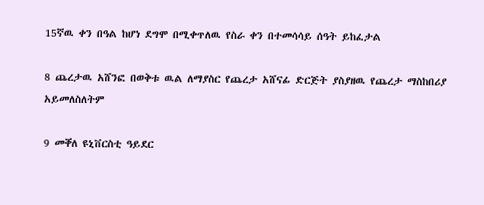15ኛዉ ቀን በዓል ከሆነ ደግሞ በሚቀጥለዉ የስራ ቀን በተመሳሳይ ሰዓት ይከፈታል

8 ጨረታዉ አሸንፎ በወቅቱ ዉል ለማያስር የጨረታ አሸናፊ ድርጅት ያስያዘዉ የጨረታ ማስከበሪያ አይመለስለትም

9 መቐለ ዩኒቨርስቲ ዓይደር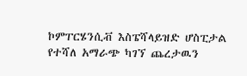ኮምፐርሄንሲቭ እስፔሻላይዝድ ሆስፒታል የተሻለ አማራጭ ካገኘ ጨረታዉን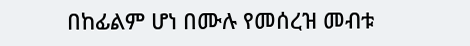በከፊልም ሆነ በሙሉ የመሰረዝ መብቱ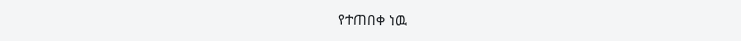የተጠበቀ ነዉ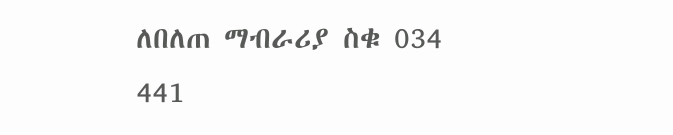ለበለጠ ማብራሪያ ስቁ 034 441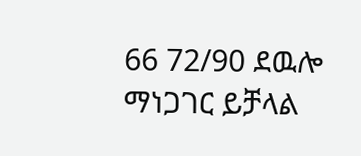66 72/90 ደዉሎ ማነጋገር ይቻላል